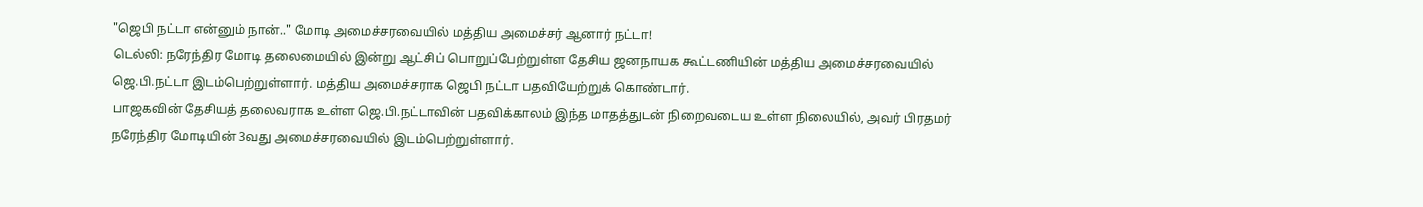"ஜெபி நட்டா என்னும் நான்.." மோடி அமைச்சரவையில் மத்திய அமைச்சர் ஆனார் நட்டா!
டெல்லி: நரேந்திர மோடி தலைமையில் இன்று ஆட்சிப் பொறுப்பேற்றுள்ள தேசிய ஜனநாயக கூட்டணியின் மத்திய அமைச்சரவையில் ஜெ.பி.நட்டா இடம்பெற்றுள்ளார். மத்திய அமைச்சராக ஜெபி நட்டா பதவியேற்றுக் கொண்டார்.
பாஜகவின் தேசியத் தலைவராக உள்ள ஜெ.பி.நட்டாவின் பதவிக்காலம் இந்த மாதத்துடன் நிறைவடைய உள்ள நிலையில், அவர் பிரதமர் நரேந்திர மோடியின் 3வது அமைச்சரவையில் இடம்பெற்றுள்ளார்.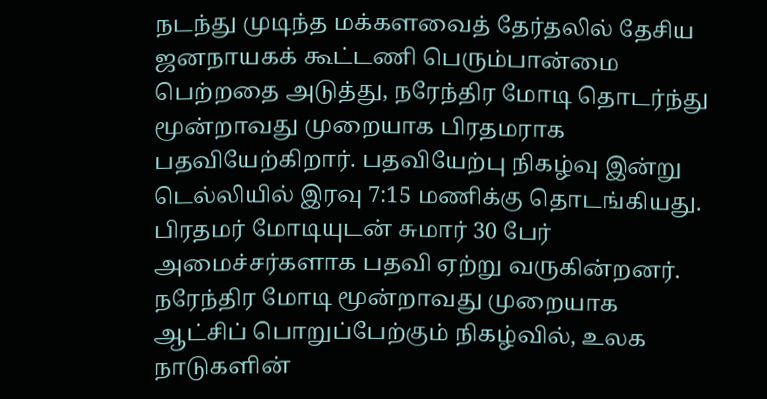நடந்து முடிந்த மக்களவைத் தேர்தலில் தேசிய ஜனநாயகக் கூட்டணி பெரும்பான்மை பெற்றதை அடுத்து, நரேந்திர மோடி தொடர்ந்து மூன்றாவது முறையாக பிரதமராக பதவியேற்கிறார். பதவியேற்பு நிகழ்வு இன்று டெல்லியில் இரவு 7:15 மணிக்கு தொடங்கியது. பிரதமர் மோடியுடன் சுமார் 30 பேர் அமைச்சர்களாக பதவி ஏற்று வருகின்றனர்.
நரேந்திர மோடி மூன்றாவது முறையாக ஆட்சிப் பொறுப்பேற்கும் நிகழ்வில், உலக நாடுகளின்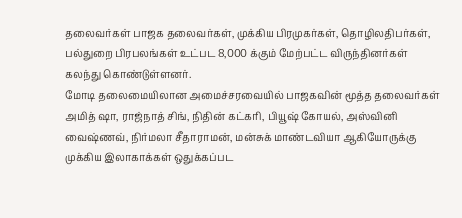தலைவர்கள் பாஜக தலைவர்கள், முக்கிய பிரமுகர்கள், தொழிலதிபர்கள், பல்துறை பிரபலங்கள் உட்பட 8,000 க்கும் மேற்பட்ட விருந்தினர்கள் கலந்து கொண்டுள்ளனர்.
மோடி தலைமையிலான அமைச்சரவையில் பாஜகவின் மூத்த தலைவர்கள் அமித் ஷா, ராஜ்நாத் சிங், நிதின் கட்கரி, பியூஷ் கோயல், அஸ்வினி வைஷ்ணவ், நிர்மலா சீதாராமன், மன்சுக் மாண்டவியா ஆகியோருக்கு முக்கிய இலாகாக்கள் ஒதுக்கப்பட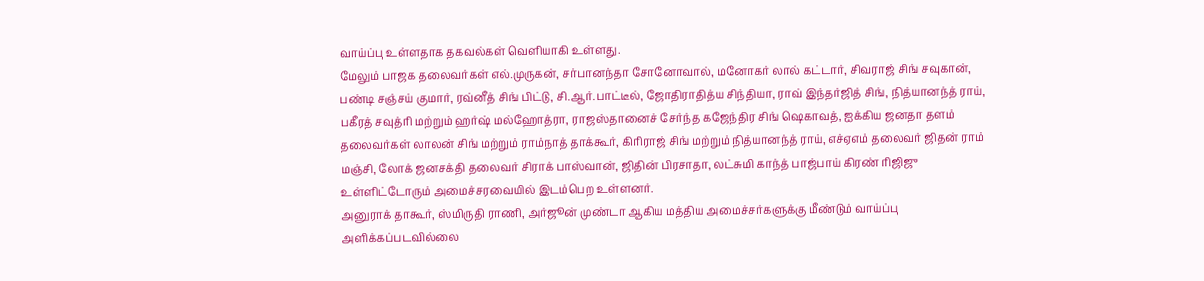வாய்ப்பு உள்ளதாக தகவல்கள் வெளியாகி உள்ளது.
மேலும் பாஜக தலைவர்கள் எல்.முருகன், சர்பானந்தா சோனோவால், மனோகர் லால் கட்டார், சிவராஜ் சிங் சவுகான், பண்டி சஞ்சய் குமார், ரவ்னீத் சிங் பிட்டு, சி.ஆர்.பாட்டீல், ஜோதிராதித்ய சிந்தியா, ராவ் இந்தர்ஜித் சிங், நித்யானந்த் ராய், பகீரத் சவுத்ரி மற்றும் ஹர்ஷ் மல்ஹோத்ரா, ராஜஸ்தானைச் சேர்ந்த கஜேந்திர சிங் ஷெகாவத், ஐக்கிய ஜனதா தளம் தலைவர்கள் லாலன் சிங் மற்றும் ராம்நாத் தாக்கூர், கிரிராஜ் சிங் மற்றும் நித்யானந்த் ராய், எச்ஏஎம் தலைவர் ஜிதன் ராம் மஞ்சி, லோக் ஜனசக்தி தலைவர் சிராக் பாஸ்வான், ஜிதின் பிரசாதா, லட்சுமி காந்த் பாஜ்பாய் கிரண் ரிஜிஜு உள்ளிட்டோரும் அமைச்சரவையில் இடம்பெற உள்ளனர்.
அனுராக் தாகூர், ஸ்மிருதி ராணி, அர்ஜூன் முண்டா ஆகிய மத்திய அமைச்சர்களுக்கு மீண்டும் வாய்ப்பு அளிக்கப்படவில்லை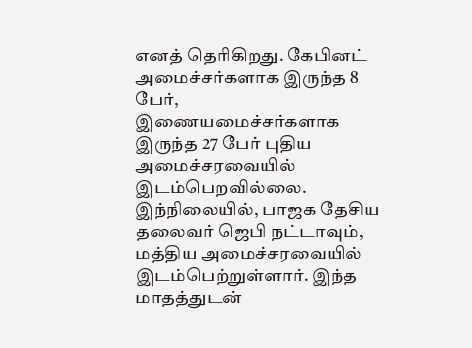எனத் தெரிகிறது. கேபினட் அமைச்சர்களாக இருந்த 8 பேர், இணையமைச்சர்களாக இருந்த 27 பேர் புதிய அமைச்சரவையில் இடம்பெறவில்லை.
இந்நிலையில், பாஜக தேசிய தலைவர் ஜெபி நட்டாவும், மத்திய அமைச்சரவையில் இடம்பெற்றுள்ளார். இந்த மாதத்துடன்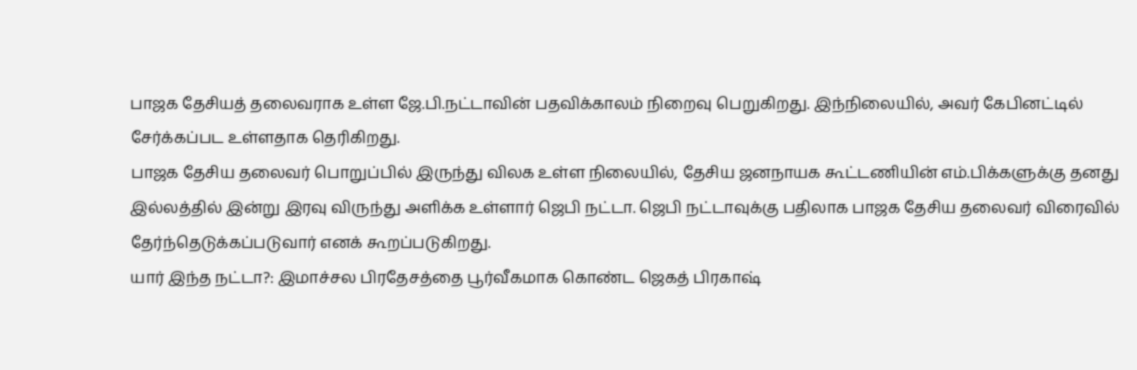பாஜக தேசியத் தலைவராக உள்ள ஜே.பி.நட்டாவின் பதவிக்காலம் நிறைவு பெறுகிறது. இந்நிலையில், அவர் கேபினட்டில் சேர்க்கப்பட உள்ளதாக தெரிகிறது.
பாஜக தேசிய தலைவர் பொறுப்பில் இருந்து விலக உள்ள நிலையில், தேசிய ஜனநாயக கூட்டணியின் எம்.பிக்களுக்கு தனது இல்லத்தில் இன்று இரவு விருந்து அளிக்க உள்ளார் ஜெபி நட்டா. ஜெபி நட்டாவுக்கு பதிலாக பாஜக தேசிய தலைவர் விரைவில் தேர்ந்தெடுக்கப்படுவார் எனக் கூறப்படுகிறது.
யார் இந்த நட்டா?: இமாச்சல பிரதேசத்தை பூர்வீகமாக கொண்ட ஜெகத் பிரகாஷ்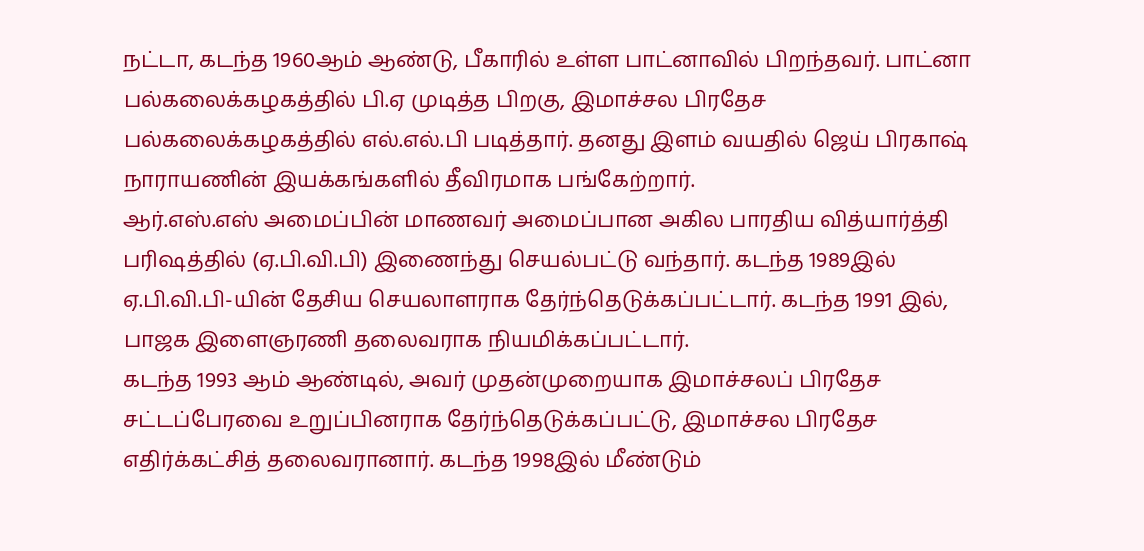நட்டா, கடந்த 1960ஆம் ஆண்டு, பீகாரில் உள்ள பாட்னாவில் பிறந்தவர். பாட்னா பல்கலைக்கழகத்தில் பி.ஏ முடித்த பிறகு, இமாச்சல பிரதேச பல்கலைக்கழகத்தில் எல்.எல்.பி படித்தார். தனது இளம் வயதில் ஜெய் பிரகாஷ் நாராயணின் இயக்கங்களில் தீவிரமாக பங்கேற்றார்.
ஆர்.எஸ்.எஸ் அமைப்பின் மாணவர் அமைப்பான அகில பாரதிய வித்யார்த்தி பரிஷத்தில் (ஏ.பி.வி.பி) இணைந்து செயல்பட்டு வந்தார். கடந்த 1989இல் ஏ.பி.வி.பி-யின் தேசிய செயலாளராக தேர்ந்தெடுக்கப்பட்டார். கடந்த 1991 இல், பாஜக இளைஞரணி தலைவராக நியமிக்கப்பட்டார்.
கடந்த 1993 ஆம் ஆண்டில், அவர் முதன்முறையாக இமாச்சலப் பிரதேச சட்டப்பேரவை உறுப்பினராக தேர்ந்தெடுக்கப்பட்டு, இமாச்சல பிரதேச எதிர்க்கட்சித் தலைவரானார். கடந்த 1998இல் மீண்டும்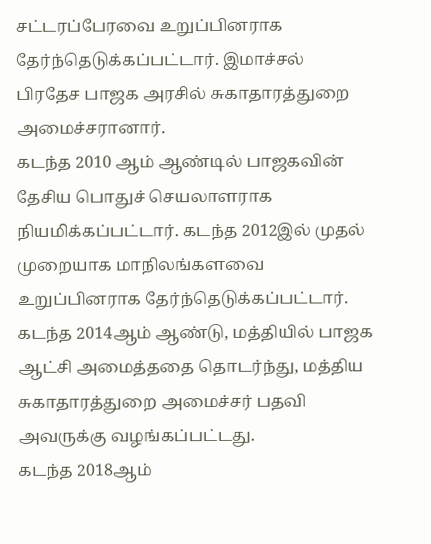சட்டரப்பேரவை உறுப்பினராக தேர்ந்தெடுக்கப்பட்டார். இமாச்சல் பிரதேச பாஜக அரசில் சுகாதாரத்துறை அமைச்சரானார்.
கடந்த 2010 ஆம் ஆண்டில் பாஜகவின் தேசிய பொதுச் செயலாளராக நியமிக்கப்பட்டார். கடந்த 2012இல் முதல் முறையாக மாநிலங்களவை உறுப்பினராக தேர்ந்தெடுக்கப்பட்டார். கடந்த 2014ஆம் ஆண்டு, மத்தியில் பாஜக ஆட்சி அமைத்ததை தொடர்ந்து, மத்திய சுகாதாரத்துறை அமைச்சர் பதவி அவருக்கு வழங்கப்பட்டது.
கடந்த 2018ஆம்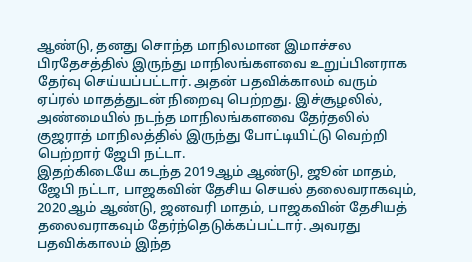ஆண்டு, தனது சொந்த மாநிலமான இமாச்சல பிரதேசத்தில் இருந்து மாநிலங்களவை உறுப்பினராக தேர்வு செய்யப்பட்டார். அதன் பதவிக்காலம் வரும் ஏப்ரல் மாதத்துடன் நிறைவு பெற்றது. இச்சூழலில், அண்மையில் நடந்த மாநிலங்களவை தேர்தலில் குஜராத் மாநிலத்தில் இருந்து போட்டியிட்டு வெற்றி பெற்றார் ஜேபி நட்டா.
இதற்கிடையே கடந்த 2019ஆம் ஆண்டு, ஜூன் மாதம், ஜேபி நட்டா, பாஜகவின் தேசிய செயல் தலைவராகவும், 2020ஆம் ஆண்டு, ஜனவரி மாதம், பாஜகவின் தேசியத் தலைவராகவும் தேர்ந்தெடுக்கப்பட்டார். அவரது பதவிக்காலம் இந்த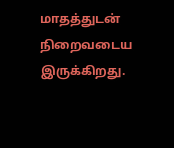மாதத்துடன் நிறைவடைய இருக்கிறது.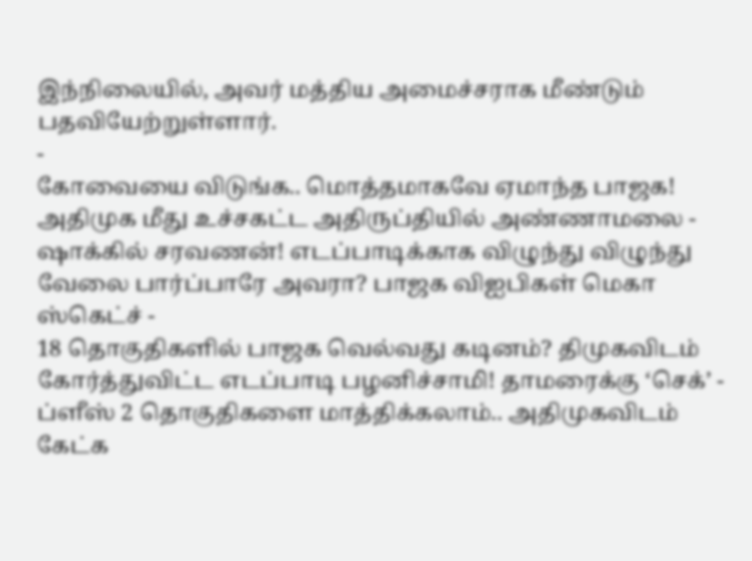இந்நிலையில், அவர் மத்திய அமைச்சராக மீண்டும் பதவியேற்றுள்ளார்.
-
கோவையை விடுங்க.. மொத்தமாகவே ஏமாந்த பாஜக! அதிமுக மீது உச்சகட்ட அதிருப்தியில் அண்ணாமலை -
ஷாக்கில் சரவணன்! எடப்பாடிக்காக விழுந்து விழுந்து வேலை பார்ப்பாரே அவரா? பாஜக விஐபிகள் மெகா ஸ்கெட்ச் -
18 தொகுதிகளில் பாஜக வெல்வது கடினம்? திமுகவிடம் கோர்த்துவிட்ட எடப்பாடி பழனிச்சாமி! தாமரைக்கு ‘செக்’ -
ப்ளீஸ் 2 தொகுதிகளை மாத்திக்கலாம்.. அதிமுகவிடம் கேட்க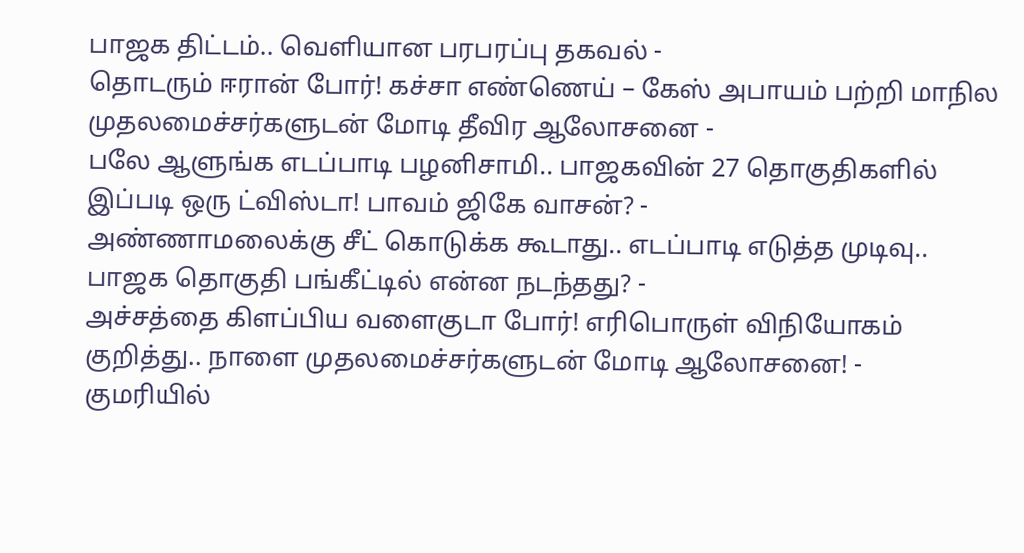பாஜக திட்டம்.. வெளியான பரபரப்பு தகவல் -
தொடரும் ஈரான் போர்! கச்சா எண்ணெய் – கேஸ் அபாயம் பற்றி மாநில முதலமைச்சர்களுடன் மோடி தீவிர ஆலோசனை -
பலே ஆளுங்க எடப்பாடி பழனிசாமி.. பாஜகவின் 27 தொகுதிகளில் இப்படி ஒரு ட்விஸ்டா! பாவம் ஜிகே வாசன்? -
அண்ணாமலைக்கு சீட் கொடுக்க கூடாது.. எடப்பாடி எடுத்த முடிவு.. பாஜக தொகுதி பங்கீட்டில் என்ன நடந்தது? -
அச்சத்தை கிளப்பிய வளைகுடா போர்! எரிபொருள் விநியோகம் குறித்து.. நாளை முதலமைச்சர்களுடன் மோடி ஆலோசனை! -
குமரியில்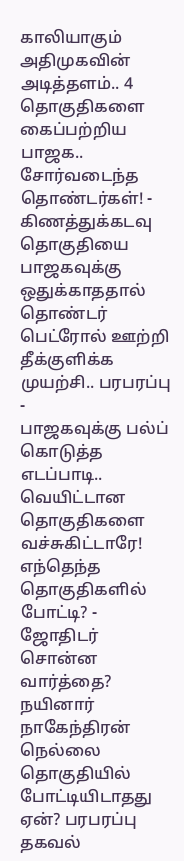காலியாகும் அதிமுகவின் அடித்தளம்.. 4 தொகுதிகளை கைப்பற்றிய பாஜக.. சோர்வடைந்த தொண்டர்கள்! -
கிணத்துக்கடவு தொகுதியை பாஜகவுக்கு ஒதுக்காததால் தொண்டர் பெட்ரோல் ஊற்றி தீக்குளிக்க முயற்சி.. பரபரப்பு -
பாஜகவுக்கு பல்ப் கொடுத்த எடப்பாடி.. வெயிட்டான தொகுதிகளை வச்சுகிட்டாரே! எந்தெந்த தொகுதிகளில் போட்டி? -
ஜோதிடர் சொன்ன வார்த்தை? நயினார் நாகேந்திரன் நெல்லை தொகுதியில் போட்டியிடாதது ஏன்? பரபரப்பு தகவல்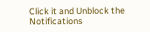Click it and Unblock the Notifications